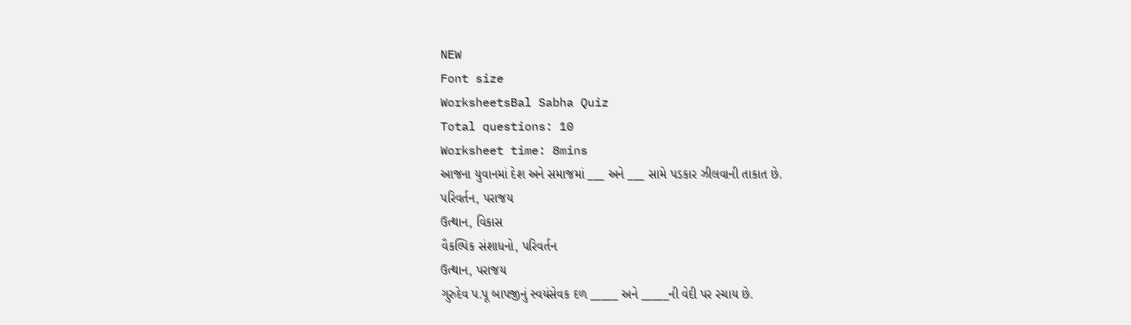NEW
Font size
WorksheetsBal Sabha Quiz
Total questions: 10
Worksheet time: 8mins
આજના યુવાનમાં દેશ અને સમાજમાં ___ અને ___ સામે પડકાર ઝીલવાની તાકાત છે.
પરિવર્તન, પરાજય
ઉત્થાન, વિકાસ
વૈકલ્પિક સંશાધનો, પરિવર્તન
ઉત્થાન, પરાજય
ગુરુદેવ પ.પૂ બાપજીનું સ્વયંસેવક દળ _____ અને _____ની વેદી પર રચાય છે.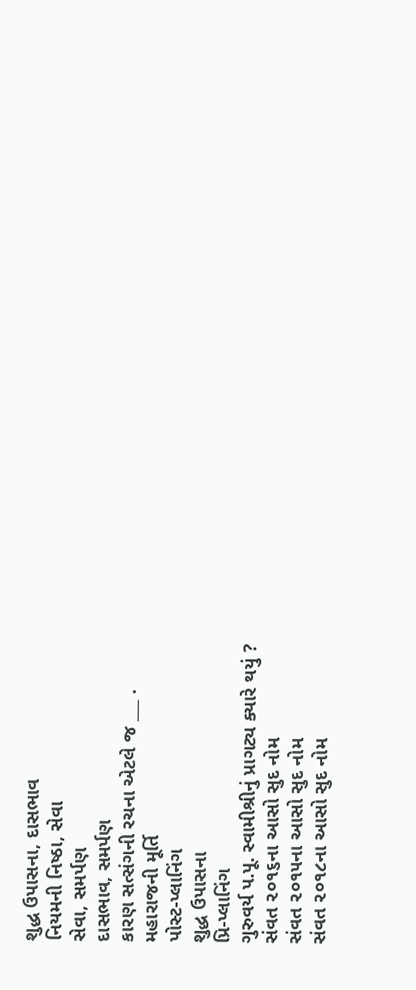શુદ્ધ ઉપાસના, દાસભાવ
નિયમની નિષ્ઠા, સેવા
સેવા, સમર્પણ
દાસભાવ, સમર્પણ
કારણ સત્સંગની રચના એટલે જ ___ .
મહારાજની મૂર્તિ
પોસ્ટ-પ્લાનિંગ
શુદ્ધ ઉપાસના
પ્રિ-પ્લાનિંગ
ગુરુવર્ય પ.પૂ. સ્વામીશ્રીનું પ્રાગટ્ય ક્યારે થયું ?
સંવત ૨૦૧૬ના આસો સુદ નોમ
સંવત ૨૦૧૫ના આસો સુદ નોમ
સંવત ૨૦૧૮ના આસો સુદ નોમ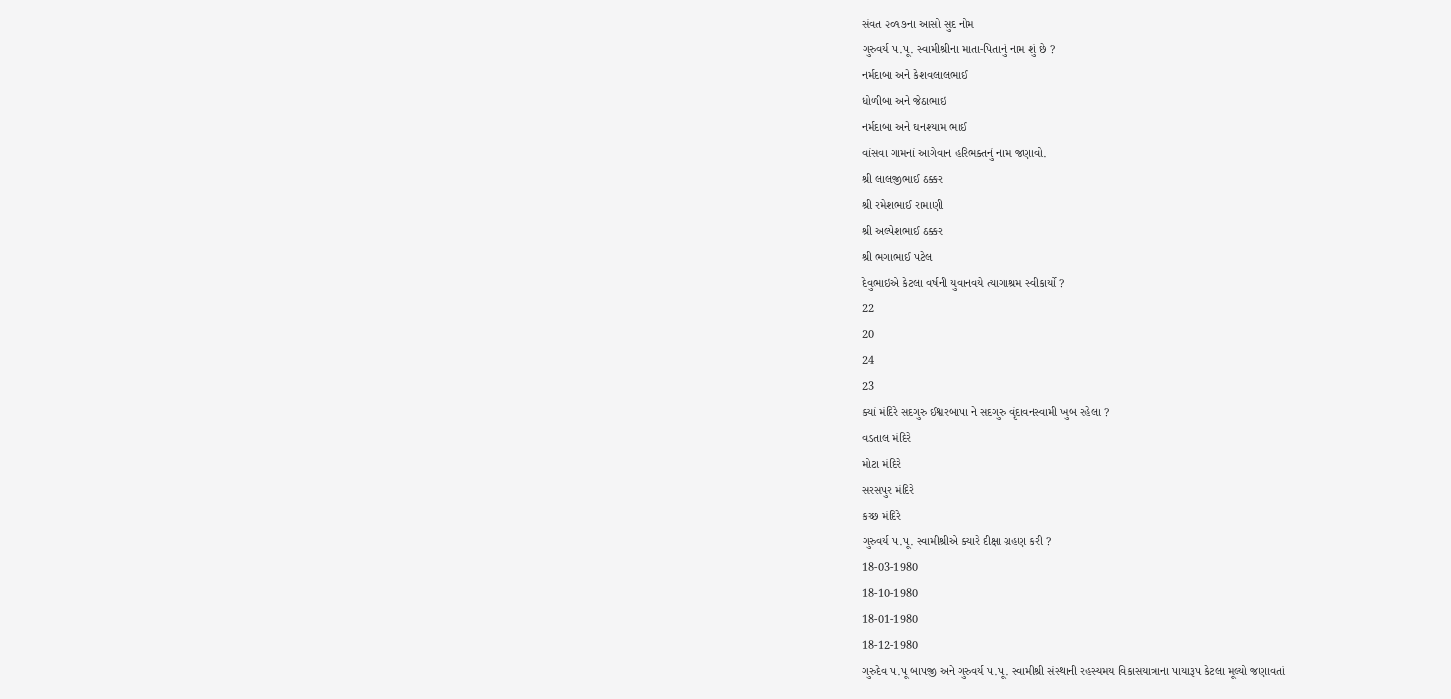સંવત ૨૦૧૭ના આસો સુદ નોમ
ગુરુવર્ય પ.પૂ. સ્વામીશ્રીના માતા-પિતાનું નામ શું છે ?
નર્મદાબા અને કેશવલાલભાઈ
ધોળીબા અને જેઠાભાઇ
નર્મદાબા અને ઘનશ્યામ ભાઈ
વાંસવા ગામનાં આગેવાન હરિભક્તનું નામ જણાવો.
શ્રી લાલજીભાઈ ઠક્કર
શ્રી રમેશભાઈ રામાણી
શ્રી અલ્પેશભાઈ ઠક્કર
શ્રી ભગાભાઈ પટેલ
દેવુભાઇએ કેટલા વર્ષની યુવાનવયે ત્યાગાશ્રમ સ્વીકાર્યો ?
22
20
24
23
ક્યાં મંદિરે સદગુરુ ઈશ્વરબાપા ને સદગુરુ વૃંદાવનસ્વામી ખુબ રહેલા ?
વડતાલ મંદિરે
મોટા મંદિરે
સરસપુર મંદિરે
કચ્છ મંદિરે
ગુરુવર્ય પ.પૂ. સ્વામીશ્રીએ ક્યારે દીક્ષા ગ્રહણ કરી ?
18-03-1980
18-10-1980
18-01-1980
18-12-1980
ગુરુદેવ પ.પૂ બાપજી અને ગુરુવર્ય પ.પૂ. સ્વામીશ્રી સંસ્થાની રહસ્યમય વિકાસયાત્રાના પાયારૂપ કેટલા મૂલ્યો જણાવતાં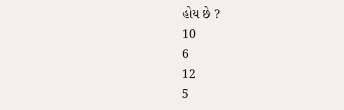હોય છે ?
10
6
12
5